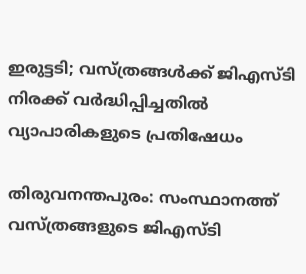ഇരുട്ടടി; വസ്ത്രങ്ങള്‍ക്ക് ജിഎസ്ടി നിരക്ക് വര്‍ദ്ധിപ്പിച്ചതില്‍ വ്യാപാരികളുടെ പ്രതിഷേധം

തിരുവനന്തപുരം: സംസ്ഥാനത്ത് വസ്ത്രങ്ങളുടെ ജിഎസ്ടി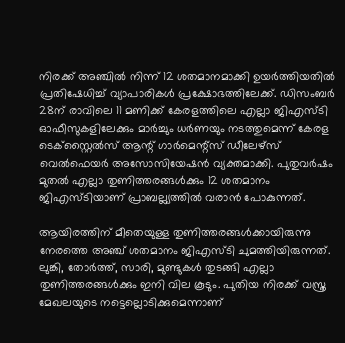നിരക്ക് അഞ്ചില്‍ നിന്ന് 12 ശതമാനമാക്കി ഉയര്‍ത്തിയതില്‍ പ്രതിഷേധിച്ച് വ്യാപാരികള്‍ പ്രക്ഷോഭത്തിലേക്ക്. ഡിസംബര്‍ 28ന് രാവിലെ 11 മണിക്ക് കേരളത്തിലെ എല്ലാ ജിഎസ്ടി ഓഫീസുകളിലേക്കും മാര്‍ച്ചും ധര്‍ണയും നടത്തുമെന്ന് കേരള ടെക്‌സ്റ്റൈല്‍സ്‌ ആന്റ് ഗാര്‍മെന്റ്‌സ് ഡീലേഴ്‌സ് വെല്‍ഫെയര്‍ അസോസിയേഷന്‍ വ്യക്തമാക്കി. പുതുവര്‍ഷം മുതല്‍ എല്ലാ തുണിത്തരങ്ങള്‍ക്കും 12 ശതമാനം ജിഎസ്ടിയാണ് പ്രാബല്ല്യത്തില്‍ വരാന്‍ പോകുന്നത്.

ആയിരത്തിന് മീതെയുള്ള തുണിത്തരങ്ങള്‍ക്കായിരുന്നു നേരത്തെ അഞ്ച് ശതമാനം ജിഎസ്ടി ചുമത്തിയിരുന്നത്. ലുങ്കി, തോര്‍ത്ത്, സാരി, മുണ്ടുകള്‍ തുടങ്ങി എല്ലാ തുണിത്തരങ്ങള്‍ക്കും ഇനി വില കൂടും. പുതിയ നിരക്ക് വസ്ത്ര മേഖലയുടെ നട്ടെല്ലൊടിക്കുമെന്നാണ്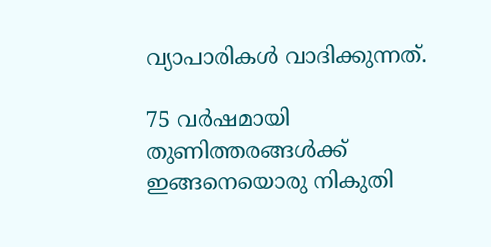വ്യാപാരികള്‍ വാദിക്കുന്നത്.

75 വര്‍ഷമായി തുണിത്തരങ്ങള്‍ക്ക് ഇങ്ങനെയൊരു നികുതി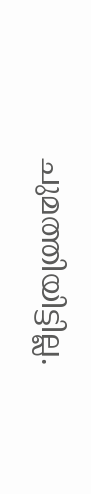ചുമത്തിയിട്ടില്ല.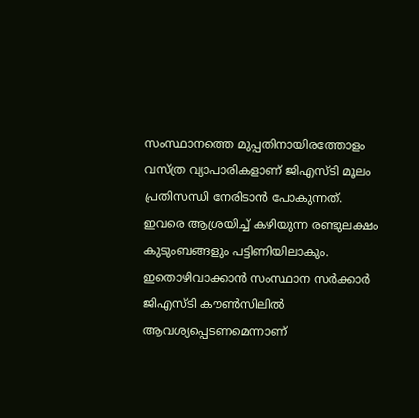സംസ്ഥാനത്തെ മുപ്പതിനായിരത്തോളം വസ്ത്ര വ്യാപാരികളാണ് ജിഎസ്ടി മൂലം പ്രതിസന്ധി നേരിടാന്‍ പോകുന്നത്. ഇവരെ ആശ്രയിച്ച് കഴിയുന്ന രണ്ടുലക്ഷം കുടുംബങ്ങളും പട്ടിണിയിലാകും. ഇതൊഴിവാക്കാന്‍ സംസ്ഥാന സര്‍ക്കാര്‍ ജിഎസ്ടി കൗണ്‍സിലില്‍ ആവശ്യപ്പെടണമെന്നാണ്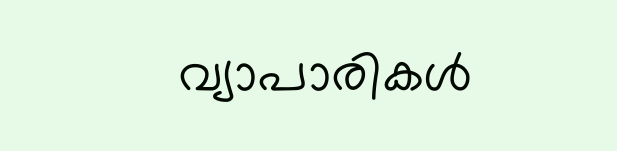വ്യാപാരികള്‍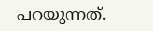പറയുന്നത്.